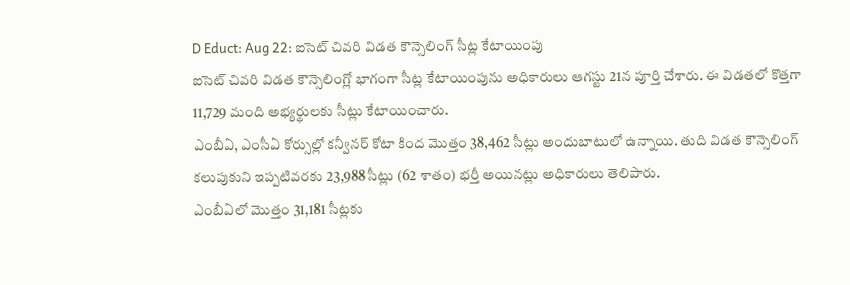D Educt: Aug 22: ఐసెట్ చివరి విడత కౌన్సెలింగ్ సీట్ల కేటాయింపు
ఐసెట్ చివరి విడత కౌన్సెలింగ్లో భాగంగా సీట్ల కేటాయింపును అధికారులు ఆగస్టు 21న పూర్తి చేశారు. ఈ విడతలో కొత్తగా 11,729 మంది అభ్యర్థులకు సీట్లు కేటాయించారు.
ఎంబీఏ, ఎంసీఏ కోర్సుల్లో కన్వీనర్ కోటా కింద మొత్తం 38,462 సీట్లు అందుబాటులో ఉన్నాయి. తుది విడత కౌన్సెలింగ్ కలుపుకుని ఇప్పటివరకు 23,988 సీట్లు (62 శాతం) భర్తీ అయినట్లు అధికారులు తెలిపారు.
ఎంబీఏలో మొత్తం 31,181 సీట్లకు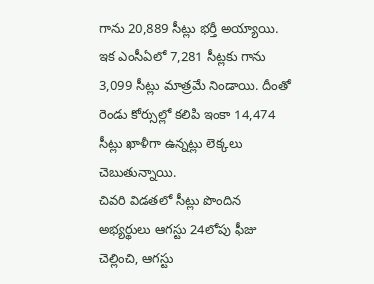గాను 20,889 సీట్లు భర్తీ అయ్యాయి. ఇక ఎంసీఏలో 7,281 సీట్లకు గాను 3,099 సీట్లు మాత్రమే నిండాయి. దీంతో రెండు కోర్సుల్లో కలిపి ఇంకా 14,474 సీట్లు ఖాళీగా ఉన్నట్లు లెక్కలు చెబుతున్నాయి.
చివరి విడతలో సీట్లు పొందిన అభ్యర్థులు ఆగస్టు 24లోపు ఫీజు చెల్లించి, ఆగస్టు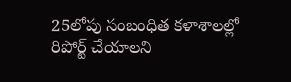25లోపు సంబంధిత కళాశాలల్లో రిపోర్ట్ చేయాలని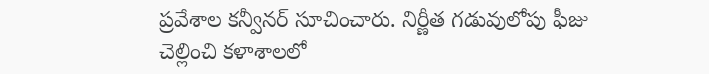ప్రవేశాల కన్వీనర్ సూచించారు. నిర్ణీత గడువులోపు ఫీజు చెల్లించి కళాశాలలో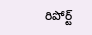రిపోర్ట్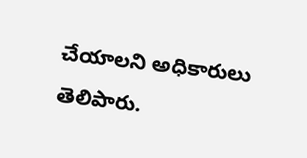చేయాలని అధికారులు తెలిపారు.